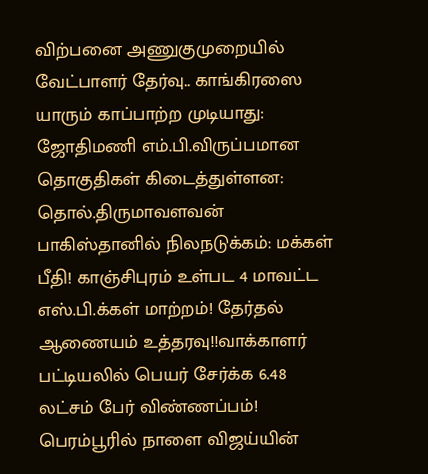விற்பனை அணுகுமுறையில் வேட்பாளர் தேர்வு.. காங்கிரஸை யாரும் காப்பாற்ற முடியாது: ஜோதிமணி எம்.பி.விருப்பமான தொகுதிகள் கிடைத்துள்ளன: தொல்.திருமாவளவன் பாகிஸ்தானில் நிலநடுக்கம்: மக்கள் பீதி! காஞ்சிபுரம் உள்பட 4 மாவட்ட எஸ்.பி.க்கள் மாற்றம்! தேர்தல் ஆணையம் உத்தரவு!!வாக்காளர் பட்டியலில் பெயர் சேர்க்க 6.48 லட்சம் பேர் விண்ணப்பம்! பெரம்பூரில் நாளை விஜய்யின்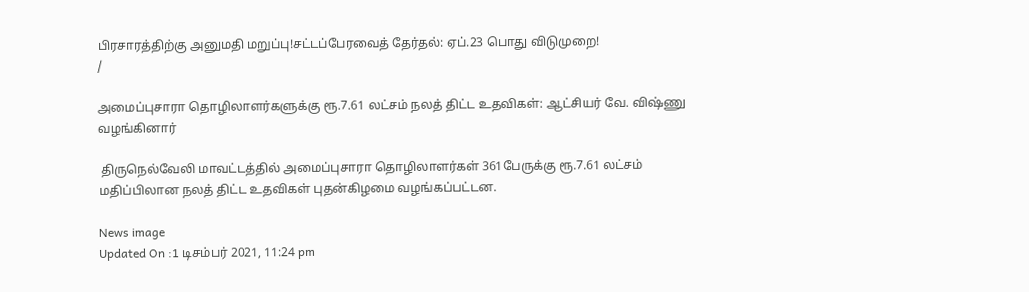பிரசாரத்திற்கு அனுமதி மறுப்பு!சட்டப்பேரவைத் தேர்தல்: ஏப்.23 பொது விடுமுறை!
/

அமைப்புசாரா தொழிலாளர்களுக்கு ரூ.7.61 லட்சம் நலத் திட்ட உதவிகள்: ஆட்சியர் வே. விஷ்ணு வழங்கினார்

 திருநெல்வேலி மாவட்டத்தில் அமைப்புசாரா தொழிலாளர்கள் 361பேருக்கு ரூ.7.61 லட்சம் மதிப்பிலான நலத் திட்ட உதவிகள் புதன்கிழமை வழங்கப்பட்டன.

News image
Updated On :1 டிசம்பர் 2021, 11:24 pm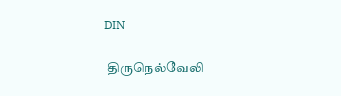DIN

 திருநெல்வேலி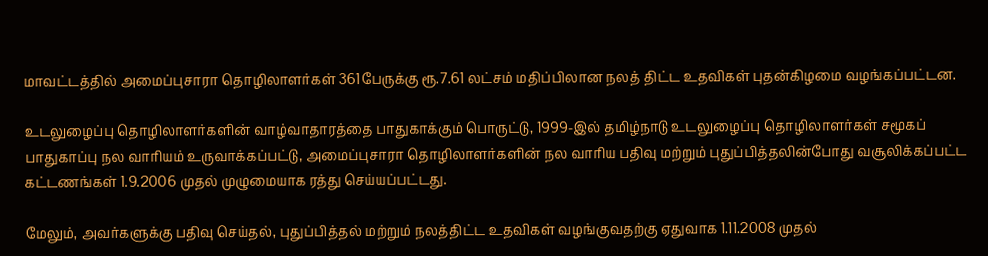மாவட்டத்தில் அமைப்புசாரா தொழிலாளர்கள் 361பேருக்கு ரூ.7.61 லட்சம் மதிப்பிலான நலத் திட்ட உதவிகள் புதன்கிழமை வழங்கப்பட்டன.

உடலுழைப்பு தொழிலாளர்களின் வாழ்வாதாரத்தை பாதுகாக்கும் பொருட்டு, 1999-இல் தமிழ்நாடு உடலுழைப்பு தொழிலாளர்கள் சமூகப் பாதுகாப்பு நல வாரியம் உருவாக்கப்பட்டு, அமைப்புசாரா தொழிலாளர்களின் நல வாரிய பதிவு மற்றும் புதுப்பித்தலின்போது வசூலிக்கப்பட்ட கட்டணங்கள் 1.9.2006 முதல் முழுமையாக ரத்து செய்யப்பட்டது.

மேலும், அவர்களுக்கு பதிவு செய்தல், புதுப்பித்தல் மற்றும் நலத்திட்ட உதவிகள் வழங்குவதற்கு ஏதுவாக 1.11.2008 முதல்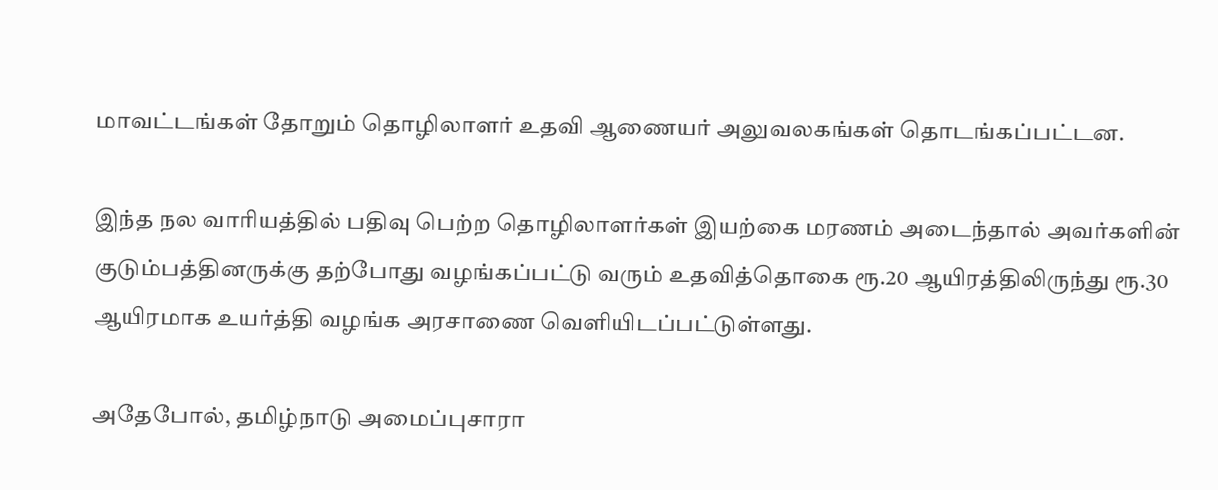மாவட்டங்கள் தோறும் தொழிலாளர் உதவி ஆணையர் அலுவலகங்கள் தொடங்கப்பட்டன.

இந்த நல வாரியத்தில் பதிவு பெற்ற தொழிலாளர்கள் இயற்கை மரணம் அடைந்தால் அவர்களின் குடும்பத்தினருக்கு தற்போது வழங்கப்பட்டு வரும் உதவித்தொகை ரூ.20 ஆயிரத்திலிருந்து ரூ.30 ஆயிரமாக உயர்த்தி வழங்க அரசாணை வெளியிடப்பட்டுள்ளது.

அதேபோல், தமிழ்நாடு அமைப்புசாரா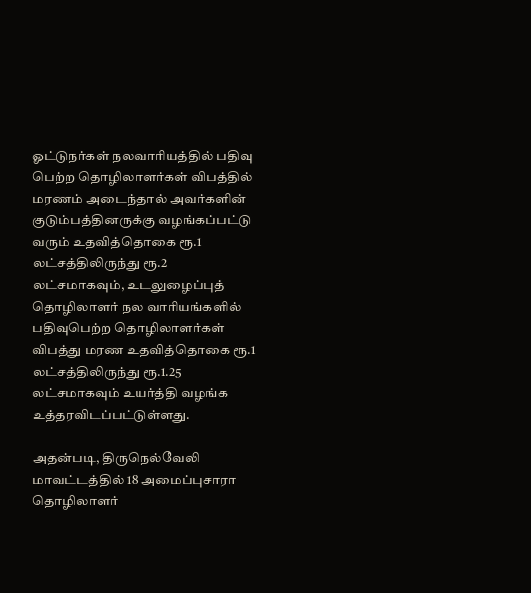ஓட்டுநர்கள் நலவாரியத்தில் பதிவு பெற்ற தொழிலாளர்கள் விபத்தில் மரணம் அடைந்தால் அவர்களின் குடும்பத்தினருக்கு வழங்கப்பட்டு வரும் உதவித்தொகை ரூ.1 லட்சத்திலிருந்து ரூ.2 லட்சமாகவும், உடலுழைப்புத் தொழிலாளர் நல வாரியங்களில் பதிவுபெற்ற தொழிலாளர்கள் விபத்து மரண உதவித்தொகை ரூ.1 லட்சத்திலிருந்து ரூ.1.25 லட்சமாகவும் உயர்த்தி வழங்க உத்தரவிடப்பட்டுள்ளது.

அதன்படி, திருநெல்வேலி மாவட்டத்தில் 18 அமைப்புசாரா தொழிலாளர்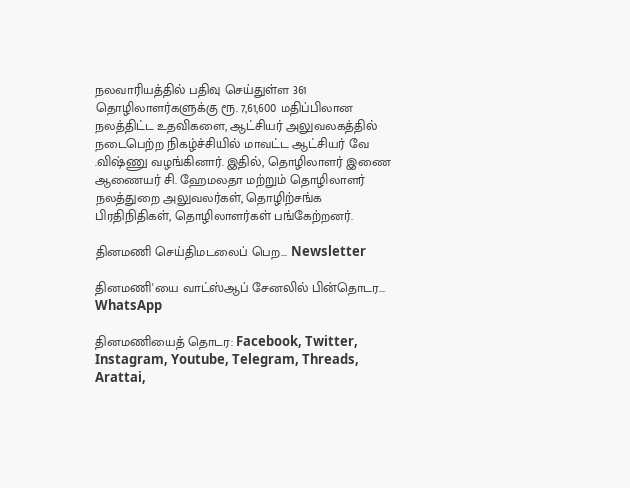நலவாரியத்தில் பதிவு செய்துள்ள 361 தொழிலாளர்களுக்கு ரூ. 7,61,600 மதிப்பிலான நலத்திட்ட உதவிகளை, ஆட்சியர் அலுவலகத்தில் நடைபெற்ற நிகழ்ச்சியில் மாவட்ட ஆட்சியர் வே .விஷ்ணு வழங்கினார். இதில், தொழிலாளர் இணை ஆணையர் சி. ஹேமலதா மற்றும் தொழிலாளர் நலத்துறை அலுவலர்கள், தொழிற்சங்க பிரதிநிதிகள், தொழிலாளர்கள் பங்கேற்றனர்.

தினமணி செய்திமடலைப் பெற... Newsletter

தினமணி'யை வாட்ஸ்ஆப் சேனலில் பின்தொடர... WhatsApp

தினமணியைத் தொடர: Facebook, Twitter, Instagram, Youtube, Telegram, Threads, Arattai,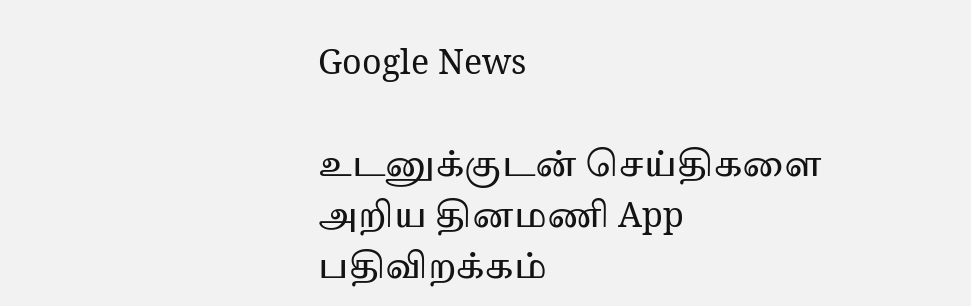Google News

உடனுக்குடன் செய்திகளை அறிய தினமணி App பதிவிறக்கம்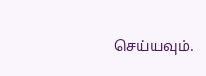செய்யவும்.